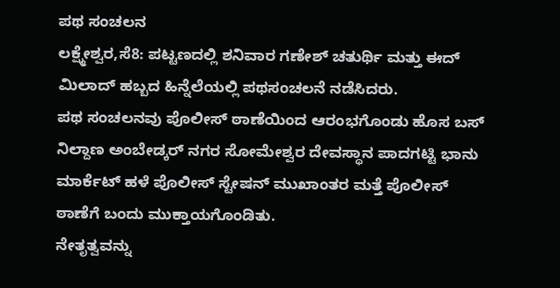ಪಥ ಸಂಚಲನ
ಲಕ್ಷ್ಮೇಶ್ವರ,ಸೆ8: ಪಟ್ಟಣದಲ್ಲಿ ಶನಿವಾರ ಗಣೇಶ್ ಚತುರ್ಥಿ ಮತ್ತು ಈದ್ ಮಿಲಾದ್ ಹಬ್ಬದ ಹಿನ್ನೆಲೆಯಲ್ಲಿ ಪಥಸಂಚಲನೆ ನಡೆಸಿದರು.
ಪಥ ಸಂಚಲನವು ಪೊಲೀಸ್ ಠಾಣೆಯಿಂದ ಆರಂಭಗೊಂಡು ಹೊಸ ಬಸ್ ನಿಲ್ದಾಣ ಅಂಬೇಡ್ಕರ್ ನಗರ ಸೋಮೇಶ್ವರ ದೇವಸ್ಥಾನ ಪಾದಗಟ್ಟಿ ಭಾನು ಮಾರ್ಕೆಟ್ ಹಳೆ ಪೊಲೀಸ್ ಸ್ಟೇಷನ್ ಮುಖಾಂತರ ಮತ್ತೆ ಪೊಲೀಸ್ ಠಾಣೆಗೆ ಬಂದು ಮುಕ್ತಾಯಗೊಂಡಿತು.
ನೇತೃತ್ವವನ್ನು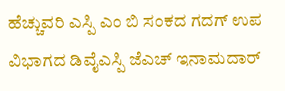ಹೆಚ್ಚುವರಿ ಎಸ್ಪಿ ಎಂ ಬಿ ಸಂಕದ ಗದಗ್ ಉಪ ವಿಭಾಗದ ಡಿವೈಎಸ್ಪಿ ಜೆಎಚ್ ಇನಾಮದಾರ್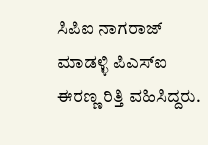ಸಿಪಿಐ ನಾಗರಾಜ್ ಮಾಡಳ್ಳಿ ಪಿಎಸ್‍ಐ ಈರಣ್ಣ ರಿತ್ತಿ ವಹಿಸಿದ್ದರು.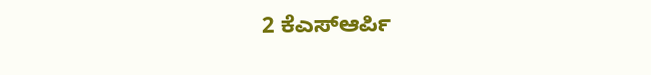2 ಕೆಎಸ್‍ಆರ್ಪಿ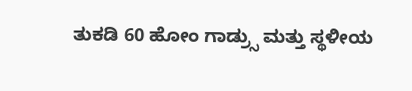ತುಕಡಿ 60 ಹೋಂ ಗಾಡ್ರ್ಸು ಮತ್ತು ಸ್ಥಳೀಯ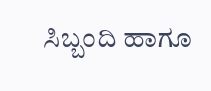ಸಿಬ್ಬಂದಿ ಹಾಗೂ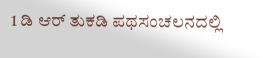1 ಡಿ ಆರ್ ತುಕಡಿ ಪಥಸಂಚಲನದಲ್ಲಿ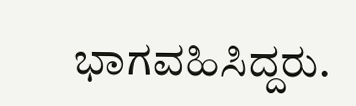ಭಾಗವಹಿಸಿದ್ದರು.